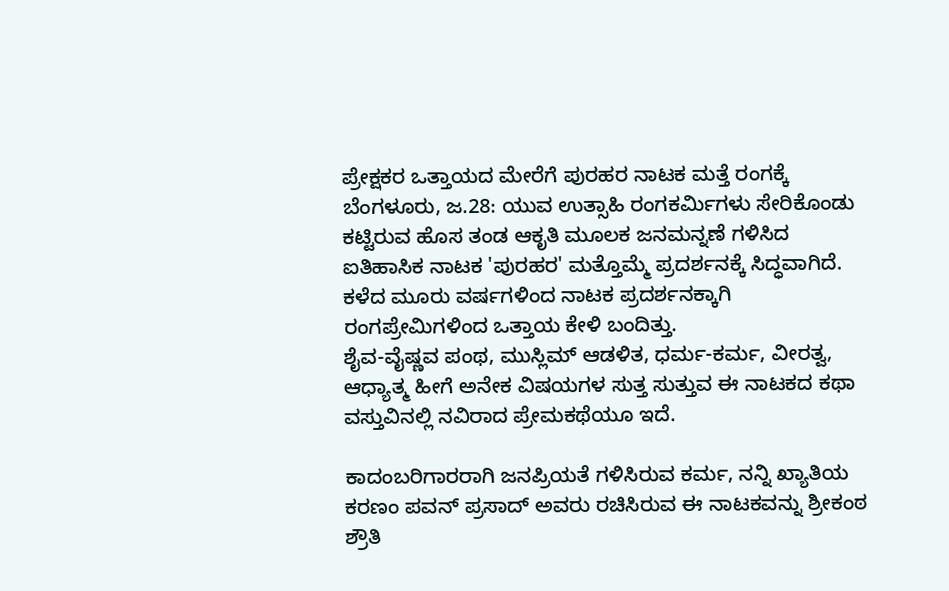ಪ್ರೇಕ್ಷಕರ ಒತ್ತಾಯದ ಮೇರೆಗೆ ಪುರಹರ ನಾಟಕ ಮತ್ತೆ ರಂಗಕ್ಕೆ
ಬೆಂಗಳೂರು, ಜ.28: ಯುವ ಉತ್ಸಾಹಿ ರಂಗಕರ್ಮಿಗಳು ಸೇರಿಕೊಂಡು ಕಟ್ಟಿರುವ ಹೊಸ ತಂಡ ಆಕೃತಿ ಮೂಲಕ ಜನಮನ್ನಣೆ ಗಳಿಸಿದ ಐತಿಹಾಸಿಕ ನಾಟಕ 'ಪುರಹರ' ಮತ್ತೊಮ್ಮೆ ಪ್ರದರ್ಶನಕ್ಕೆ ಸಿದ್ಧವಾಗಿದೆ. ಕಳೆದ ಮೂರು ವರ್ಷಗಳಿಂದ ನಾಟಕ ಪ್ರದರ್ಶನಕ್ಕಾಗಿ ರಂಗಪ್ರೇಮಿಗಳಿಂದ ಒತ್ತಾಯ ಕೇಳಿ ಬಂದಿತ್ತು.
ಶೈವ-ವೈಷ್ಣವ ಪಂಥ, ಮುಸ್ಲಿಮ್ ಆಡಳಿತ, ಧರ್ಮ-ಕರ್ಮ, ವೀರತ್ವ, ಆಧ್ಯಾತ್ಮ ಹೀಗೆ ಅನೇಕ ವಿಷಯಗಳ ಸುತ್ತ ಸುತ್ತುವ ಈ ನಾಟಕದ ಕಥಾ ವಸ್ತುವಿನಲ್ಲಿ ನವಿರಾದ ಪ್ರೇಮಕಥೆಯೂ ಇದೆ.

ಕಾದಂಬರಿಗಾರರಾಗಿ ಜನಪ್ರಿಯತೆ ಗಳಿಸಿರುವ ಕರ್ಮ, ನನ್ನಿ ಖ್ಯಾತಿಯ ಕರಣಂ ಪವನ್ ಪ್ರಸಾದ್ ಅವರು ರಚಿಸಿರುವ ಈ ನಾಟಕವನ್ನು ಶ್ರೀಕಂಠ ಶ್ರೌತಿ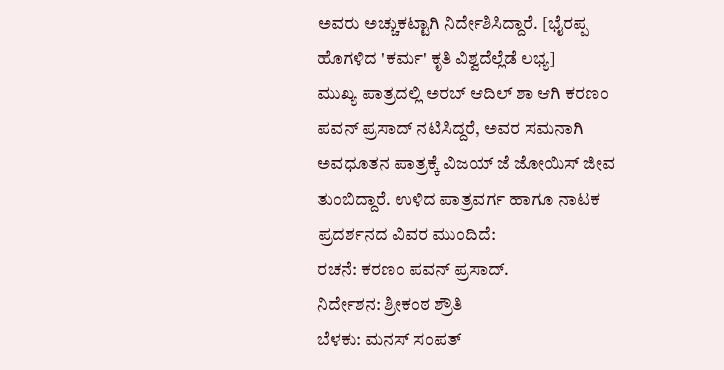ಅವರು ಅಚ್ಚುಕಟ್ಟಾಗಿ ನಿರ್ದೇಶಿಸಿದ್ದಾರೆ. [ಭೈರಪ್ಪ ಹೊಗಳಿದ 'ಕರ್ಮ' ಕೃತಿ ವಿಶ್ವದೆಲ್ಲೆಡೆ ಲಭ್ಯ]
ಮುಖ್ಯ ಪಾತ್ರದಲ್ಲಿ ಅರಬ್ ಆದಿಲ್ ಶಾ ಆಗಿ ಕರಣಂ ಪವನ್ ಪ್ರಸಾದ್ ನಟಿಸಿದ್ದರೆ, ಅವರ ಸಮನಾಗಿ ಅವಧೂತನ ಪಾತ್ರಕ್ಕೆ ವಿಜಯ್ ಜೆ ಜೋಯಿಸ್ ಜೀವ ತುಂಬಿದ್ದಾರೆ. ಉಳಿದ ಪಾತ್ರವರ್ಗ ಹಾಗೂ ನಾಟಕ ಪ್ರದರ್ಶನದ ವಿವರ ಮುಂದಿದೆ:
ರಚನೆ: ಕರಣಂ ಪವನ್ ಪ್ರಸಾದ್.
ನಿರ್ದೇಶನ: ಶ್ರೀಕಂಠ ಶ್ರೌತಿ
ಬೆಳಕು: ಮನಸ್ ಸಂಪತ್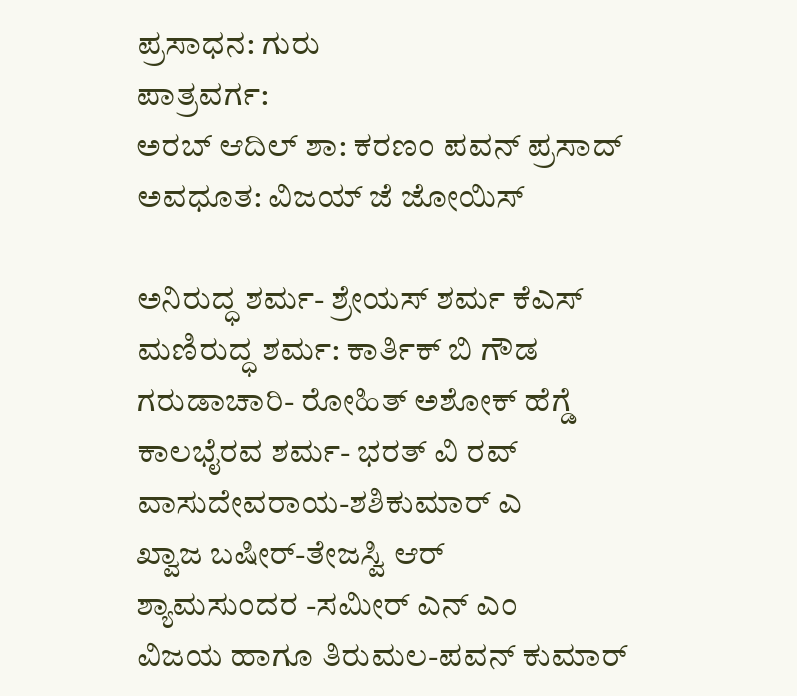ಪ್ರಸಾಧನ: ಗುರು
ಪಾತ್ರವರ್ಗ:
ಅರಬ್ ಆದಿಲ್ ಶಾ: ಕರಣಂ ಪವನ್ ಪ್ರಸಾದ್
ಅವಧೂತ: ವಿಜಯ್ ಜೆ ಜೋಯಿಸ್

ಅನಿರುದ್ಧ ಶರ್ಮ- ಶ್ರೇಯಸ್ ಶರ್ಮ ಕೆಎಸ್
ಮಣಿರುದ್ಧ ಶರ್ಮ: ಕಾರ್ತಿಕ್ ಬಿ ಗೌಡ
ಗರುಡಾಚಾರಿ- ರೋಹಿತ್ ಅಶೋಕ್ ಹೆಗ್ಡೆ
ಕಾಲಭೈರವ ಶರ್ಮ- ಭರತ್ ವಿ ರವ್
ವಾಸುದೇವರಾಯ-ಶಶಿಕುಮಾರ್ ಎ
ಖ್ವಾಜ ಬಷೀರ್-ತೇಜಸ್ವಿ ಆರ್
ಶ್ಯಾಮಸುಂದರ -ಸಮೀರ್ ಎನ್ ಎಂ
ವಿಜಯ ಹಾಗೂ ತಿರುಮಲ-ಪವನ್ ಕುಮಾರ್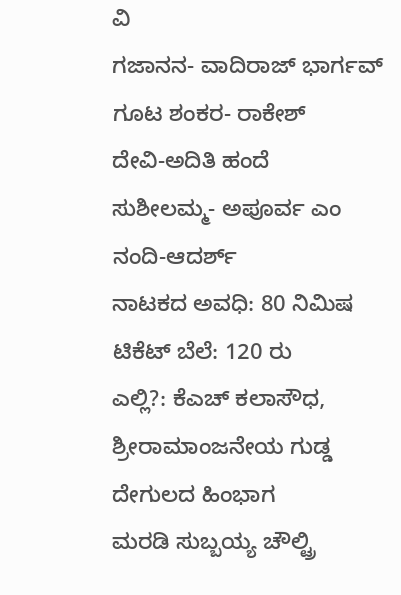ವಿ
ಗಜಾನನ- ವಾದಿರಾಜ್ ಭಾರ್ಗವ್
ಗೂಟ ಶಂಕರ- ರಾಕೇಶ್
ದೇವಿ-ಅದಿತಿ ಹಂದೆ
ಸುಶೀಲಮ್ಮ- ಅಪೂರ್ವ ಎಂ
ನಂದಿ-ಆದರ್ಶ್
ನಾಟಕದ ಅವಧಿ: 80 ನಿಮಿಷ
ಟಿಕೆಟ್ ಬೆಲೆ: 120 ರು
ಎಲ್ಲಿ?: ಕೆಎಚ್ ಕಲಾಸೌಧ, ಶ್ರೀರಾಮಾಂಜನೇಯ ಗುಡ್ಡ ದೇಗುಲದ ಹಿಂಭಾಗ
ಮರಡಿ ಸುಬ್ಬಯ್ಯ ಚೌಲ್ಟ್ರಿ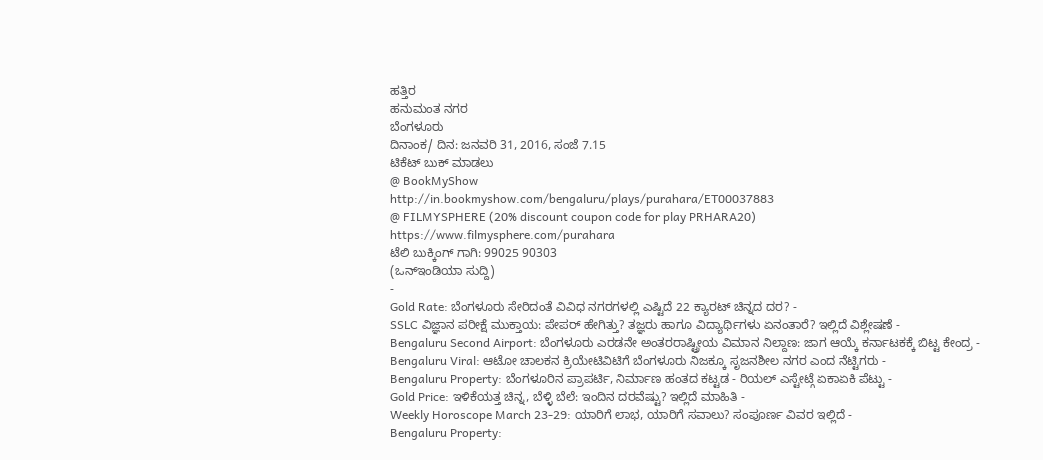ಹತ್ತಿರ
ಹನುಮಂತ ನಗರ
ಬೆಂಗಳೂರು
ದಿನಾಂಕ/ ದಿನ: ಜನವರಿ 31, 2016, ಸಂಜೆ 7.15
ಟಿಕೆಟ್ ಬುಕ್ ಮಾಡಲು
@ BookMyShow
http://in.bookmyshow.com/bengaluru/plays/purahara/ET00037883
@ FILMYSPHERE (20% discount coupon code for play PRHARA20)
https://www.filmysphere.com/purahara
ಟೆಲಿ ಬುಕ್ಕಿಂಗ್ ಗಾಗಿ: 99025 90303
(ಒನ್ಇಂಡಿಯಾ ಸುದ್ದಿ)
-
Gold Rate: ಬೆಂಗಳೂರು ಸೇರಿದಂತೆ ವಿವಿಧ ನಗರಗಳಲ್ಲಿ ಎಷ್ಟಿದೆ 22 ಕ್ಯಾರಟ್ ಚಿನ್ನದ ದರ? -
SSLC ವಿಜ್ಞಾನ ಪರೀಕ್ಷೆ ಮುಕ್ತಾಯ: ಪೇಪರ್ ಹೇಗಿತ್ತು? ತಜ್ಞರು ಹಾಗೂ ವಿದ್ಯಾರ್ಥಿಗಳು ಏನಂತಾರೆ? ಇಲ್ಲಿದೆ ವಿಶ್ಲೇಷಣೆ -
Bengaluru Second Airport: ಬೆಂಗಳೂರು ಎರಡನೇ ಅಂತರರಾಷ್ಟ್ರೀಯ ವಿಮಾನ ನಿಲ್ದಾಣ: ಜಾಗ ಆಯ್ಕೆ ಕರ್ನಾಟಕಕ್ಕೆ ಬಿಟ್ಟ ಕೇಂದ್ರ -
Bengaluru Viral: ಆಟೋ ಚಾಲಕನ ಕ್ರಿಯೇಟಿವಿಟಿಗೆ ಬೆಂಗಳೂರು ನಿಜಕ್ಕೂ ಸೃಜನಶೀಲ ನಗರ ಎಂದ ನೆಟ್ಟಿಗರು -
Bengaluru Property: ಬೆಂಗಳೂರಿನ ಪ್ರಾಪರ್ಟಿ, ನಿರ್ಮಾಣ ಹಂತದ ಕಟ್ಟಡ - ರಿಯಲ್ ಎಸ್ಟೇಟ್ಗೆ ಏಕಾಏಕಿ ಪೆಟ್ಟು -
Gold Price: ಇಳಿಕೆಯತ್ತ ಚಿನ್ನ, ಬೆಳ್ಳಿ ಬೆಲೆ: ಇಂದಿನ ದರವೆಷ್ಟು? ಇಲ್ಲಿದೆ ಮಾಹಿತಿ -
Weekly Horoscope March 23-29: ಯಾರಿಗೆ ಲಾಭ, ಯಾರಿಗೆ ಸವಾಲು? ಸಂಪೂರ್ಣ ವಿವರ ಇಲ್ಲಿದೆ -
Bengaluru Property: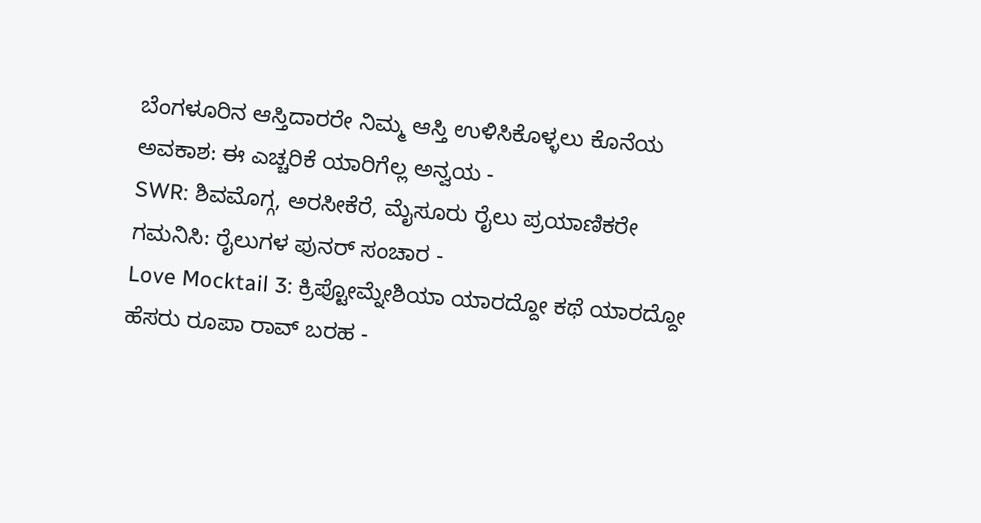ಬೆಂಗಳೂರಿನ ಆಸ್ತಿದಾರರೇ ನಿಮ್ಮ ಆಸ್ತಿ ಉಳಿಸಿಕೊಳ್ಳಲು ಕೊನೆಯ ಅವಕಾಶ: ಈ ಎಚ್ಚರಿಕೆ ಯಾರಿಗೆಲ್ಲ ಅನ್ವಯ -
SWR: ಶಿವಮೊಗ್ಗ, ಅರಸೀಕೆರೆ, ಮೈಸೂರು ರೈಲು ಪ್ರಯಾಣಿಕರೇ ಗಮನಿಸಿ: ರೈಲುಗಳ ಪುನರ್ ಸಂಚಾರ -
Love Mocktail 3: ಕ್ರಿಪ್ಟೋಮ್ನೇಶಿಯಾ ಯಾರದ್ದೋ ಕಥೆ ಯಾರದ್ದೋ ಹೆಸರು ರೂಪಾ ರಾವ್ ಬರಹ -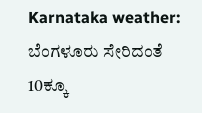Karnataka weather: ಬೆಂಗಳೂರು ಸೇರಿದಂತೆ 10ಕ್ಕೂ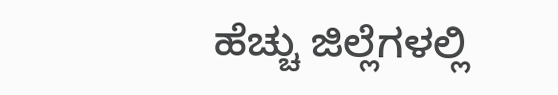ಹೆಚ್ಚು ಜಿಲ್ಲೆಗಳಲ್ಲಿ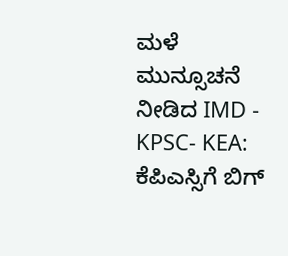ಮಳೆ ಮುನ್ಸೂಚನೆ ನೀಡಿದ IMD -
KPSC- KEA: ಕೆಪಿಎಸ್ಸಿಗೆ ಬಿಗ್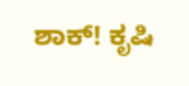ಶಾಕ್! ಕೃಷಿ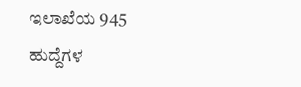ಇಲಾಖೆಯ 945 ಹುದ್ದೆಗಳ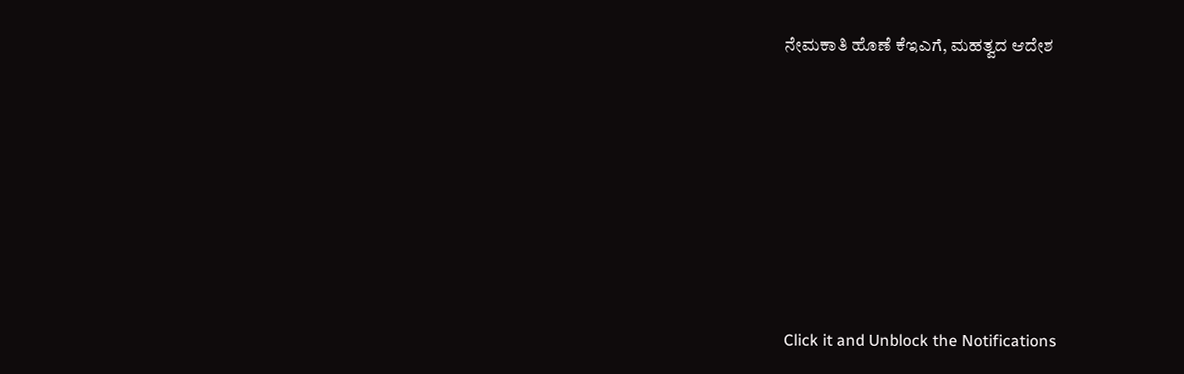ನೇಮಕಾತಿ ಹೊಣೆ ಕೆಇಎಗೆ, ಮಹತ್ವದ ಆದೇಶ











Click it and Unblock the Notifications